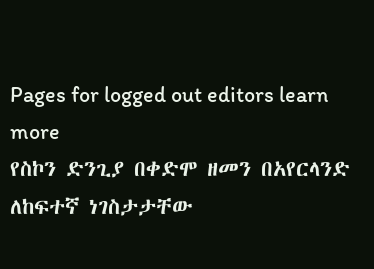Pages for logged out editors learn more
የስኮን ድንጊያ በቀድሞ ዘመን በአየርላንድ ለከፍተኛ ነገስታታቸው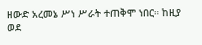ዘውድ አረመኔ ሥነ ሥራት ተጠቅሞ ነበር። ከዚያ ወደ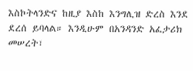እስኮትላንድና ከዚያ እስከ እንግሊዝ ድረስ እንደ ደረሰ ይባላል። እንዲሁም በአንዳንድ አፈታሪክ መሠረት፣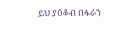ይህ ያዕቆብ በፋራን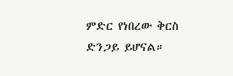ምድር የነበረው ቅርስ ድንጋይ ይሆናል።